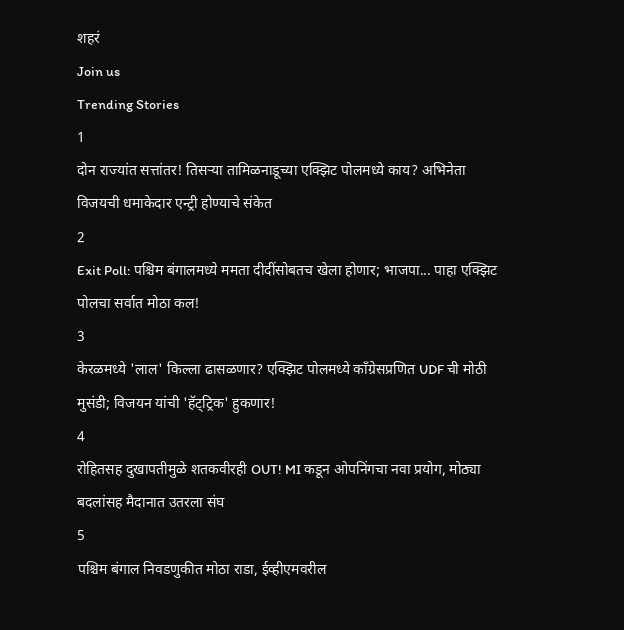शहरं
Join us
Trending Stories
1
दोन राज्यांत सत्तांतर! तिसऱ्या तामिळनाडूच्या एक्झिट पोलमध्ये काय? अभिनेता विजयची धमाकेदार एन्ट्री होण्याचे संकेत
2
Exit Poll: पश्चिम बंगालमध्ये ममता दीदींसोबतच खेला होणार; भाजपा... पाहा एक्झिट पोलचा सर्वात मोठा कल!
3
केरळमध्ये 'लाल' किल्ला ढासळणार? एक्झिट पोलमध्ये काँग्रेसप्रणित UDF ची मोठी मुसंडी; विजयन यांची 'हॅट्ट्रिक' हुकणार!
4
रोहितसह दुखापतीमुळे शतकवीरही OUT! MI कडून ओपनिंगचा नवा प्रयोग, मोठ्या बदलांसह मैदानात उतरला संघ
5
पश्चिम बंगाल निवडणुकीत मोठा राडा, ईव्हीएमवरील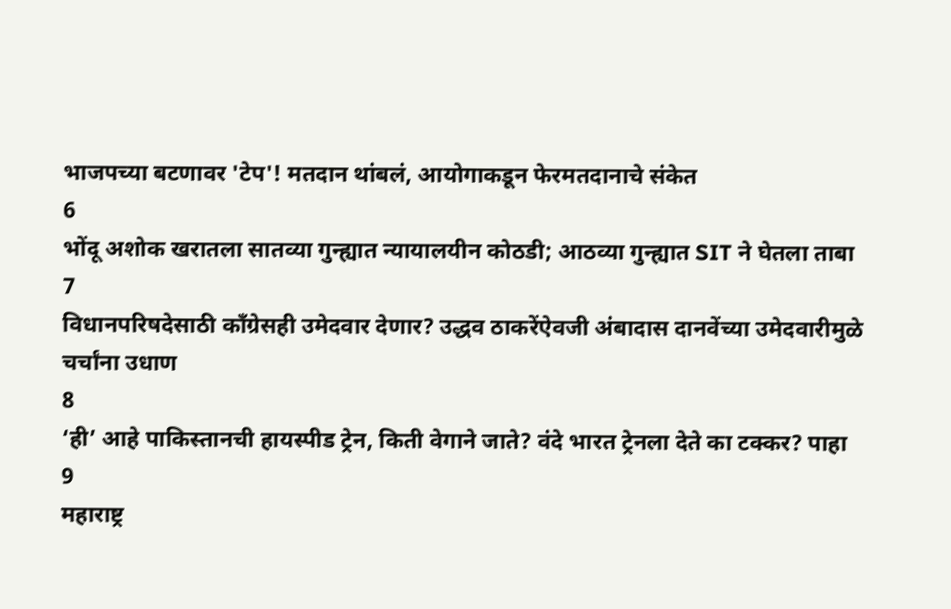भाजपच्या बटणावर 'टेप'! मतदान थांबलं, आयोगाकडून फेरमतदानाचे संकेत
6
भोंदू अशोक खरातला सातव्या गुन्ह्यात न्यायालयीन कोठडी; आठव्या गुन्ह्यात SIT ने घेतला ताबा
7
विधानपरिषदेसाठी काँग्रेसही उमेदवार देणार? उद्धव ठाकरेंऐवजी अंबादास दानवेंच्या उमेदवारीमुळे चर्चांना उधाण
8
‘ही’ आहे पाकिस्तानची हायस्पीड ट्रेन, किती वेगाने जाते? वंदे भारत ट्रेनला देते का टक्कर? पाहा
9
महाराष्ट्र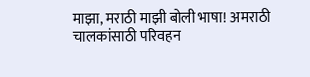माझा, मराठी माझी बोली भाषा! अमराठी चालकांसाठी परिवहन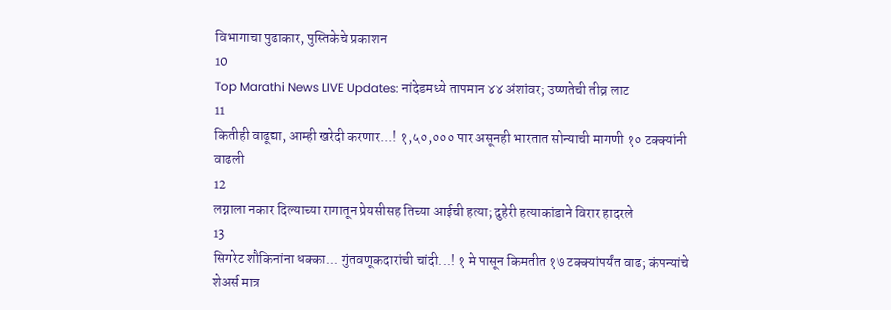विभागाचा पुढाकार, पुस्तिकेचे प्रकाशन
10
Top Marathi News LIVE Updates: नांदेडमध्ये तापमान ४४ अंशांवर; उष्णतेची तीव्र लाट
11
कितीही वाढूद्या, आम्ही खरेदी करणार...! १,५०,००० पार असूनही भारतात सोन्याची मागणी १० टक्क्यांनी वाढली
12
लग्नाला नकार दिल्याच्या रागातून प्रेयसीसह तिच्या आईची हत्या; दुहेरी हत्याकांडाने विरार हादरले
13
सिगरेट शौकिनांना धक्का... गुंतवणूकदारांची चांदी...! १ मे पासून किमतीत १७ टक्क्यांपर्यंत वाढ; कंपन्यांचे शेअर्स मात्र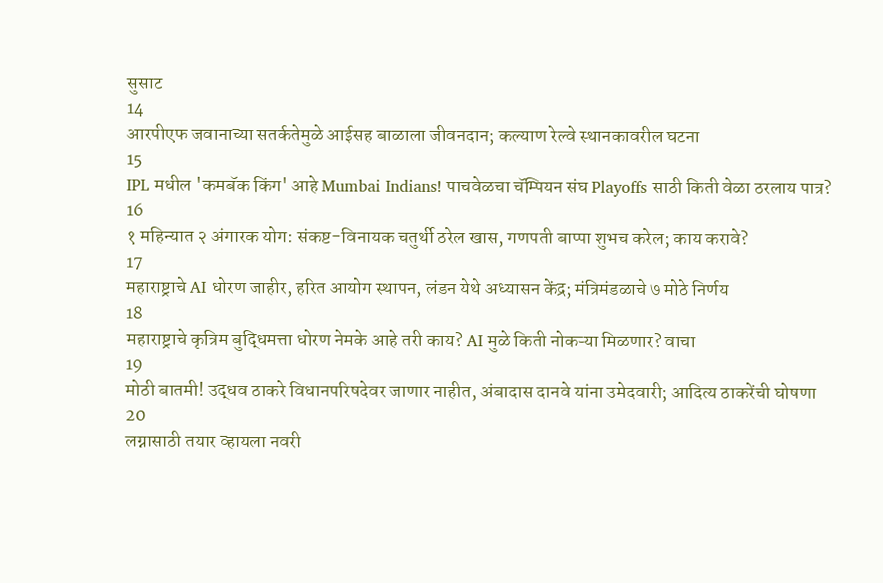सुसाट
14
आरपीएफ जवानाच्या सतर्कतेमुळे आईसह बाळाला जीवनदान; कल्याण रेल्वे स्थानकावरील घटना
15
IPL मधील 'कमबॅक किंग' आहे Mumbai Indians! पाचवेळचा चॅम्पियन संघ Playoffs साठी किती वेळा ठरलाय पात्र?
16
१ महिन्यात २ अंगारक योग: संकष्ट-विनायक चतुर्थी ठरेल खास, गणपती बाप्पा शुभच करेल; काय करावे?
17
महाराष्ट्राचे AI धोरण जाहीर, हरित आयोग स्थापन, लंडन येथे अध्यासन केंद्र; मंत्रिमंडळाचे ७ मोठे निर्णय
18
महाराष्ट्राचे कृत्रिम बुद्धिमत्ता धोरण नेमके आहे तरी काय? AI मुळे किती नोकऱ्या मिळणार? वाचा
19
मोठी बातमी! उद्धव ठाकरे विधानपरिषदेवर जाणार नाहीत, अंबादास दानवे यांना उमेदवारी; आदित्य ठाकरेंची घोषणा
20
लग्नासाठी तयार व्हायला नवरी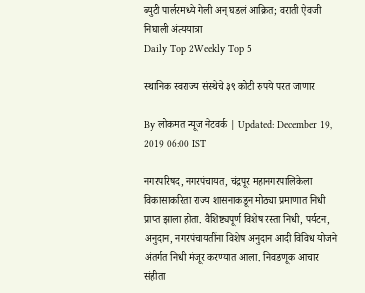ब्युटी पार्लरमध्ये गेली अन् घडलं आक्रित; वराती ऐवजी निघाली अंत्ययात्रा
Daily Top 2Weekly Top 5

स्थानिक स्वराज्य संस्थेचे ३९ कोटी रुपये परत जाणार

By लोकमत न्यूज नेटवर्क | Updated: December 19, 2019 06:00 IST

नगरपरिषद, नगरपंचायत, चंद्रपूर महानगरपालिकेला विकासाकरिता राज्य शासनाकडून मोठ्या प्रमाणात निधी प्राप्त झाला होता. वैशिष्ट्यपूर्ण विशेष रस्ता निधी, पर्यटन, अनुदान, नगरपंचायतींना विशेष अनुदान आदी विविध योजने अंतर्गत निधी मंजूर करण्यात आला. निवडणूक आचार संहीता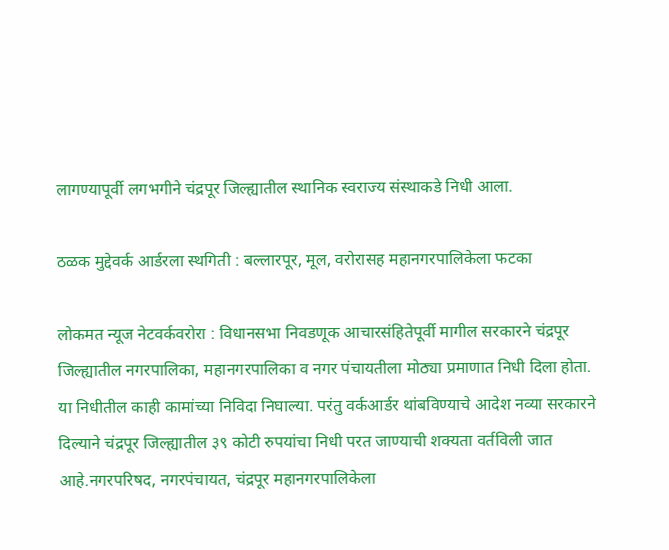लागण्यापूर्वी लगभगीने चंद्रपूर जिल्ह्यातील स्थानिक स्वराज्य संस्थाकडे निधी आला.

ठळक मुद्देवर्क आर्डरला स्थगिती : बल्लारपूर, मूल, वरोरासह महानगरपालिकेला फटका

लोकमत न्यूज नेटवर्कवरोरा : विधानसभा निवडणूक आचारसंहितेपूर्वी मागील सरकारने चंद्रपूर जिल्ह्यातील नगरपालिका, महानगरपालिका व नगर पंचायतीला मोठ्या प्रमाणात निधी दिला होता. या निधीतील काही कामांच्या निविदा निघाल्या. परंतु वर्कआर्डर थांबविण्याचे आदेश नव्या सरकारने दिल्याने चंद्रपूर जिल्ह्यातील ३९ कोटी रुपयांचा निधी परत जाण्याची शक्यता वर्तविली जात आहे.नगरपरिषद, नगरपंचायत, चंद्रपूर महानगरपालिकेला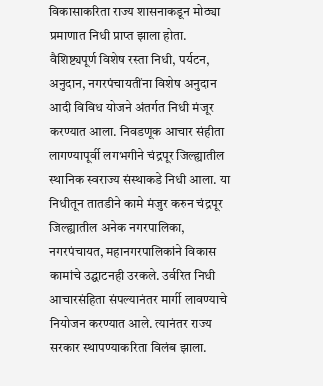विकासाकरिता राज्य शासनाकडून मोठ्या प्रमाणात निधी प्राप्त झाला होता. वैशिष्ट्यपूर्ण विशेष रस्ता निधी, पर्यटन, अनुदान, नगरपंचायतींना विशेष अनुदान आदी विविध योजने अंतर्गत निधी मंजूर करण्यात आला. निवडणूक आचार संहीता लागण्यापूर्वी लगभगीने चंद्रपूर जिल्ह्यातील स्थानिक स्वराज्य संस्थाकडे निधी आला. या निधीतून तातडीने कामे मंजुर करुन चंद्रपूर जिल्ह्यातील अनेक नगरपालिका, नगरपंचायत, महानगरपालिकांने विकास कामांचे उद्घाटनही उरकले. उर्वरित निधी आचारसंहिता संपल्यानंतर मार्गी लावण्याचे नियोजन करण्यात आले. त्यानंतर राज्य सरकार स्थापण्याकरिता विलंब झाला.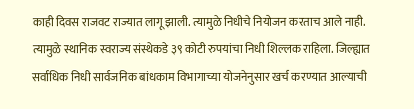काही दिवस राजवट राज्यात लागू झाली. त्यामुळे निधीचे नियोजन करताच आले नाही. त्यामुळे स्थानिक स्वराज्य संस्थेकडे ३९ कोटी रुपयांचा निधी शिल्लक राहिला. जिल्ह्यात सर्वाधिक निधी सार्वजनिक बांधकाम विभागाच्या योजनेनुसार खर्च करण्यात आल्याची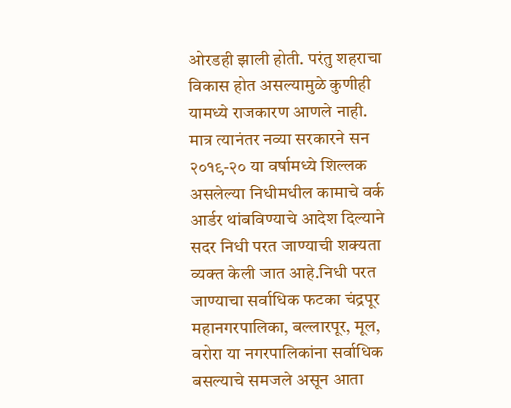ओरडही झाली होती. परंतु शहराचा विकास होत असल्यामुळे कुणीही यामध्ये राजकारण आणले नाही. मात्र त्यानंतर नव्या सरकारने सन २०१९-२० या वर्षामध्ये शिल्लक असलेल्या निधीमधील कामाचे वर्क आर्डर थांबविण्याचे आदेश दिल्याने सदर निधी परत जाण्याची शक्यता व्यक्त केली जात आहे.निधी परत जाण्याचा सर्वाधिक फटका चंद्रपूर महानगरपालिका, बल्लारपूर, मूल, वरोरा या नगरपालिकांना सर्वाधिक बसल्याचे समजले असून आता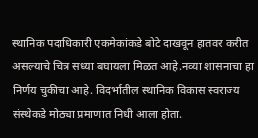स्थानिक पदाधिकारी एकमेकांकडे बोटे दाखवून हातवर करीत असल्याचे चित्र सध्या बघायला मिळत आहे.नव्या शासनाचा हा निर्णय चुकीचा आहे. विदर्भातील स्थानिक विकास स्वराज्य संस्थेकडे मोठ्या प्रमाणात निधी आला होता.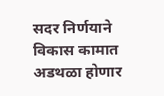सदर निर्णयाने विकास कामात अडथळा होणार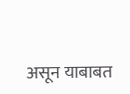असून याबाबत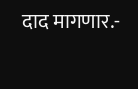दाद मागणार.-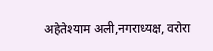अहेतेश्याम अली,नगराध्यक्ष, वरोरा